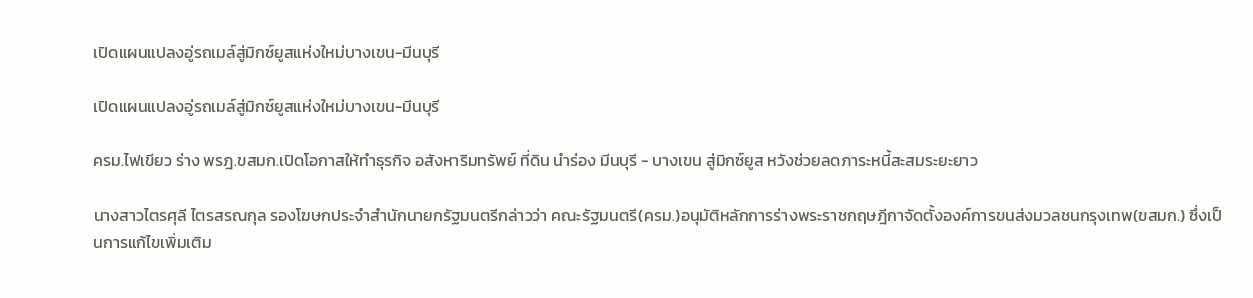เปิดแผนแปลงอู่รถเมล์สู่มิกซ์ยูสแห่งใหม่บางเขน-มีนบุรี

เปิดแผนแปลงอู่รถเมล์สู่มิกซ์ยูสแห่งใหม่บางเขน-มีนบุรี

ครม.ไฟเขียว ร่าง พรฎ.ขสมก.เปิดโอกาสให้ทำธุรกิจ อสังหาริมทรัพย์ ที่ดิน นำร่อง มีนบุรี - บางเขน สู่มิกซ์ยูส หวังช่วยลดภาระหนี้สะสมระยะยาว

นางสาวไตรศุลี ไตรสรณกุล รองโฆษกประจำสำนักนายกรัฐมนตรีกล่าวว่า คณะรัฐมนตรี(ครม.)อนุมัติหลักการร่างพระราชกฤษฎีกาจัดตั้งองค์การขนส่งมวลชนกรุงเทพ(ขสมก.) ซึ่งเป็นการแก้ไขเพิ่มเติม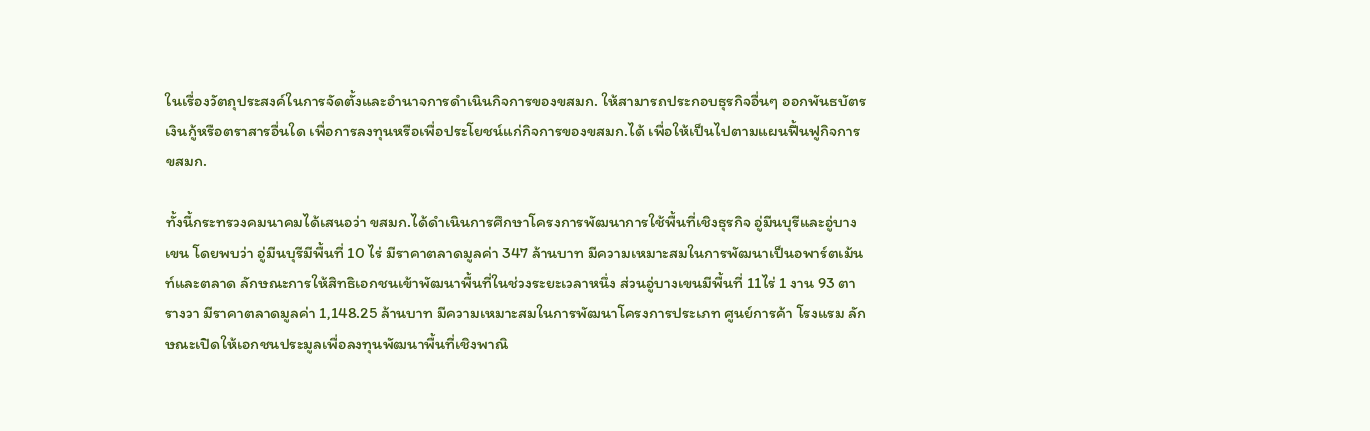ในเรื่องวัตถุประสงค์ในการจัดตั้งและอำนาจการดำเนินกิจการของขสมก. ให้สามารถประกอบธุรกิจอื่นๆ ออกพันธบัตรเงินกู้หรือตราสารอื่นใด เพื่อการลงทุนหรือเพื่อประโยชน์แก่กิจการของขสมก.ได้ เพื่อให้เป็นไปตามแผนฟื้นฟูกิจการขสมก.

ทั้งนี้กระทรวงคมนาคมได้เสนอว่า ขสมก.ได้ดำเนินการศึกษาโครงการพัฒนาการใช้พื้นที่เชิงธุรกิจ อู่มีนบุรีและอู่บางเขน โดยพบว่า อู่มีนบุรีมีพื้นที่ 10 ไร่ มีราคาตลาดมูลค่า 347 ล้านบาท มีความเหมาะสมในการพัฒนาเป็นอพาร์ตเม้นท์และตลาด ลักษณะการให้สิทธิเอกชนเข้าพัฒนาพื้นที่ในช่วงระยะเวลาหนึ่ง ส่วนอู่บางเขนมีพื้นที่ 11ไร่ 1 งาน 93 ตารางวา มีราคาตลาดมูลค่า 1,148.25 ล้านบาท มีความเหมาะสมในการพัฒนาโครงการประเภท ศูนย์การค้า โรงแรม ลักษณะเปิดให้เอกชนประมูลเพื่อลงทุนพัฒนาพื้นที่เชิงพาณิ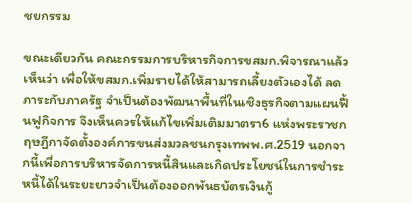ชยกรรม

ขณะเดียวกัน คณะกรรมการบริหารกิจการขสมก.พิจารณาแล้วเห็นว่า เพื่อให้ขสมก.เพิ่มรายได้ให้สามารถเลี้ยงตัวเองได้ ลดภาระกับภาครัฐ จำเป็นต้องพัฒนาพื้นที่ในเชิงธุรกิจตามแผนฟื้นฟูกิจการ จึงเห็นควรให้แก้ไขเพิ่มเติมมาตรา6 แห่งพระราชกฤษฎีกาจัดตั้งองค์การขนส่งมวลชนกรุงเทพพ.ศ.2519 นอกจากนี้เพื่อการบริหารจัดการหนี้สินและเกิดประโยชน์ในการชำระหนี้ได้ในระยะยาวจำเป็นต้องออกพันธบัตรเงินกู้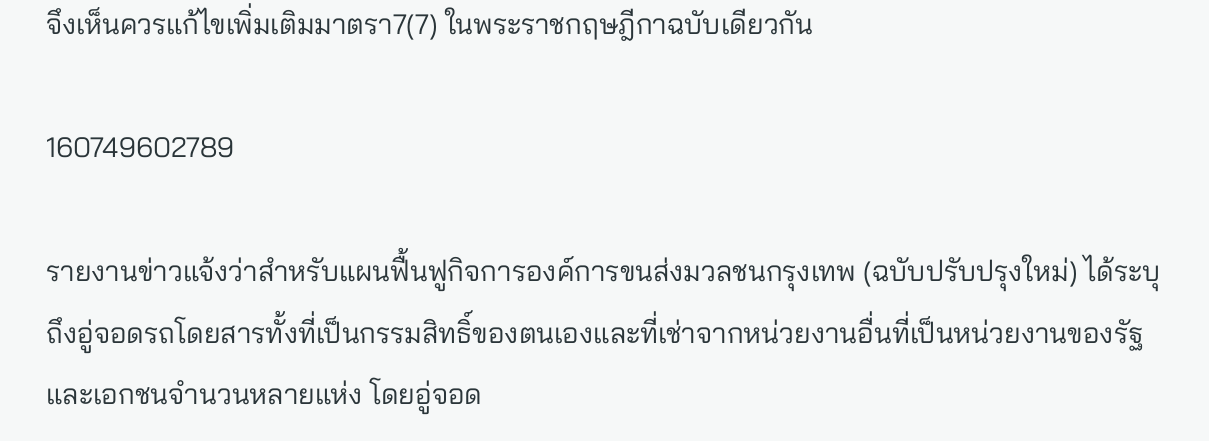จึงเห็นควรแก้ไขเพิ่มเติมมาตรา7(7) ในพระราชกฤษฎีกาฉบับเดียวกัน

160749602789

รายงานข่าวแจ้งว่าสำหรับแผนฟื้นฟูกิจการองค์การขนส่งมวลชนกรุงเทพ (ฉบับปรับปรุงใหม่) ได้ระบุถึงอู่จอดรถโดยสารทั้งที่เป็นกรรมสิทธิ์ของตนเองและที่เช่าจากหน่วยงานอื่นที่เป็นหน่วยงานของรัฐและเอกชนจำนวนหลายแห่ง โดยอู่จอด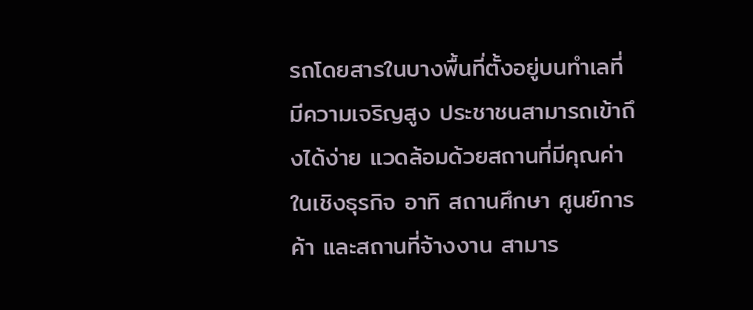รถโดยสารในบางพื้นที่ตั้งอยู่บนทำเลที่มีความเจริญสูง ประชาชนสามารถเข้าถึงได้ง่าย แวดล้อมด้วยสถานที่มีคุณค่าในเชิงธุรกิจ อาทิ สถานศึกษา ศูนย์การค้า และสถานที่จ้างงาน สามาร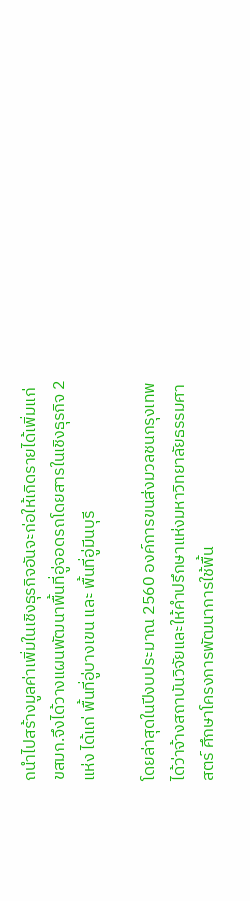ถนำไปสร้างมูลค่าเพิ่มในเชิงธุรกิจอันจะก่อให้เกิดรายได้เพิ่มแก่ ขสมก.จึงได้วางแผนพัฒนาพื้นที่อู่จอดรถโดยสารในเชิงธุรกิจ 2 แห่ง ได้แก่ พื้นที่อู่บางเขน และ พื้นที่อู่มีนบุรี

โดยล่าสุดในปีงบประมาณ 2560 องค์การขนส่งมวลชนกรุงเทพได้ว่าจ้างสถาบันวิจัยและให้คำปรึกษาแห่งมหาวิทยาลัยธรรมศาสตร์ ศึกษาโครงการพัฒนาการใช้พื้น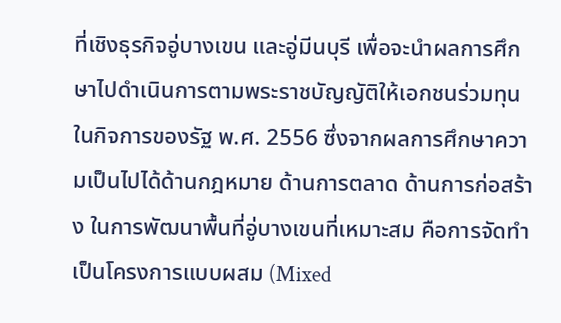ที่เชิงธุรกิจอู่บางเขน และอู่มีนบุรี เพื่อจะนำผลการศึกษาไปดำเนินการตามพระราชบัญญัติให้เอกชนร่วมทุนในกิจการของรัฐ พ.ศ. 2556 ซึ่งจากผลการศึกษาความเป็นไปได้ด้านกฎหมาย ด้านการตลาด ด้านการก่อสร้าง ในการพัฒนาพื้นที่อู่บางเขนที่เหมาะสม คือการจัดทำเป็นโครงการแบบผสม (Mixed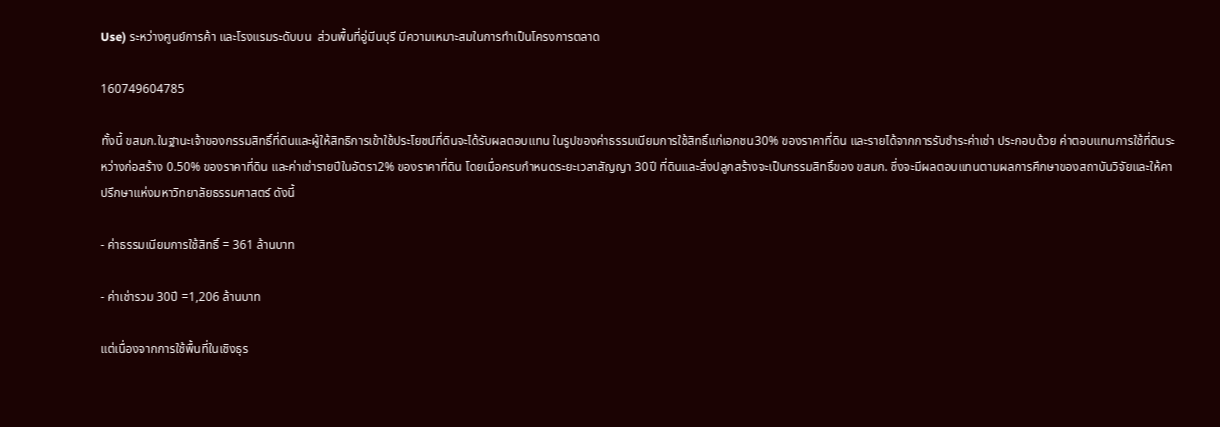Use) ระหว่างศูนย์การค้า และโรงแรมระดับบน  ส่วนพื้นที่อู่มีนบุรี มีความเหมาะสมในการทำเป็นโครงการตลาด

160749604785

ทั้งนี้ ขสมก.ในฐานะเจ้าของกรรมสิทธิ์ที่ดินและผู้ให้สิทธิการเข้าใช้ประโยชน์ที่ดินจะได้รับผลตอบแทน ในรูปของค่าธรรมเนียมการใช้สิทธิ์แก่เอกชน30% ของราคาที่ดิน และรายได้จากการรับชำระค่าเช่า ประกอบด้วย ค่าตอบแทนการใช้ที่ดินระหว่างก่อสร้าง 0.50% ของราคาที่ดิน และค่าเช่ารายปีในอัตรา2% ของราคาที่ดิน โดยเมื่อครบกำหนดระยะเวลาสัญญา 30ปี ที่ดินและสิ่งปลูกสร้างจะเป็นกรรมสิทธิ์ของ ขสมก. ซึ่งจะมีผลตอบแทนตามผลการศึกษาของสถาบันวิจัยและให้คาปรึกษาแห่งมหาวิทยาลัยธรรมศาสตร์ ดังนี้

- ค่าธรรมเนียมการใช้สิทธิ์ = 361 ล้านบาท

- ค่าเช่ารวม 30ปี =1,206 ล้านบาท

แต่เนื่องจากการใช้พื้นที่ในเชิงธุร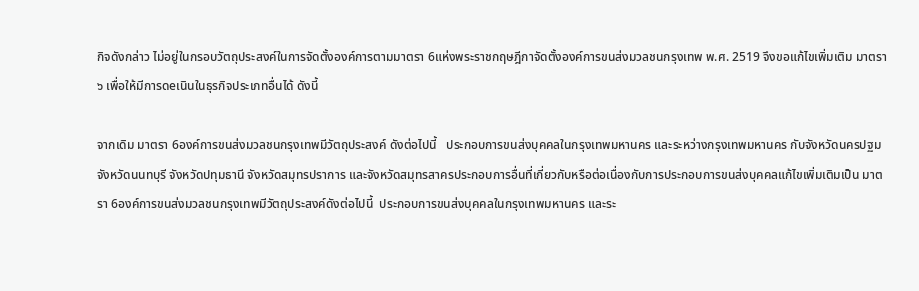กิจดังกล่าว ไม่อยู่ในกรอบวัตถุประสงค์ในการจัดตั้งองค์การตามมาตรา 6แห่งพระราชกฤษฎีกาจัดตั้งองค์การขนส่งมวลชนกรุงเทพ พ.ศ. 2519 จึงขอแก้ไขเพิ่มเติม มาตรา ๖ เพื่อให้มีการดeเนินในธุรกิจประเภทอื่นได้ ดังนี้

จากเดิม มาตรา 6องค์การขนส่งมวลชนกรุงเทพมีวัตถุประสงค์ ดังต่อไปนี้   ประกอบการขนส่งบุคคลในกรุงเทพมหานคร และระหว่างกรุงเทพมหานคร กับจังหวัดนครปฐม จังหวัดนนทบุรี จังหวัดปทุมธานี จังหวัดสมุทรปราการ และจังหวัดสมุทรสาครประกอบการอื่นที่เกี่ยวกับหรือต่อเนื่องกับการประกอบการขนส่งบุคคลแก้ไขเพิ่มเติมเป็น มาตรา 6องค์การขนส่งมวลชนกรุงเทพมีวัตถุประสงค์ดังต่อไปนี้  ประกอบการขนส่งบุคคลในกรุงเทพมหานคร และระ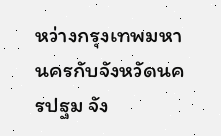หว่างกรุงเทพมหานครกับจังหวัดนครปฐม จัง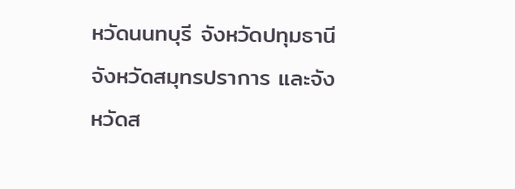หวัดนนทบุรี จังหวัดปทุมธานี จังหวัดสมุทรปราการ และจังหวัดส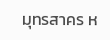มุทรสาคร ห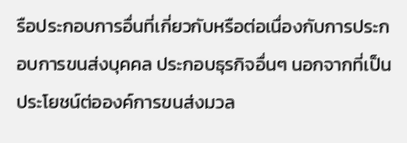รือประกอบการอื่นที่เกี่ยวกับหรือต่อเนื่องกับการประกอบการขนส่งบุคคล ประกอบธุรกิจอื่นๆ นอกจากที่เป็นประโยชน์ต่อองค์การขนส่งมวล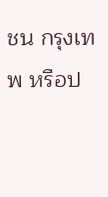ชน กรุงเทพ หรือป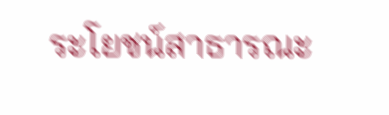ระโยชน์สาธารณะ